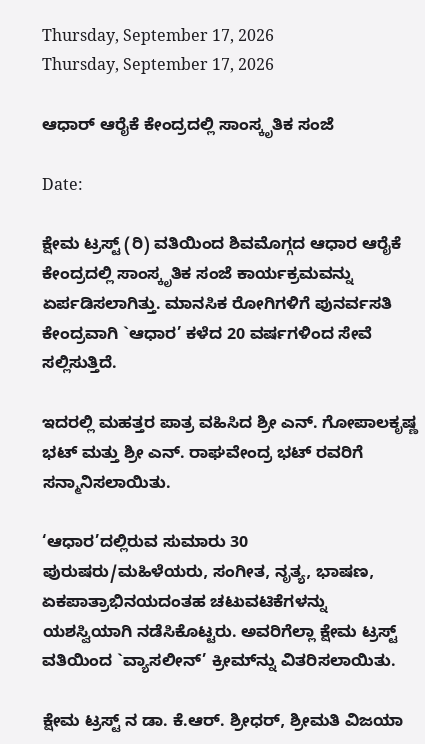Thursday, September 17, 2026
Thursday, September 17, 2026

ಆಧಾರ್ ಆರೈಕೆ ಕೇಂದ್ರದಲ್ಲಿ ಸಾಂಸ್ಕೃತಿಕ ಸಂಜೆ

Date:

ಕ್ಷೇಮ ಟ್ರಸ್ಟ್ (ರಿ) ವತಿಯಿಂದ ಶಿವಮೊಗ್ಗದ ಆಧಾರ ಆರೈಕೆ ಕೇಂದ್ರದಲ್ಲಿ ಸಾಂಸ್ಕೃತಿಕ ಸಂಜೆ ಕಾರ್ಯಕ್ರಮವನ್ನು ಏರ್ಪಡಿಸಲಾಗಿತ್ತು. ಮಾನಸಿಕ ರೋಗಿಗಳಿಗೆ ಪುನರ್ವಸತಿ ಕೇಂದ್ರವಾಗಿ `ಆಧಾರ’ ಕಳೆದ 20 ವರ್ಷಗಳಿಂದ ಸೇವೆ ಸಲ್ಲಿಸುತ್ತಿದೆ.

ಇದರಲ್ಲಿ ಮಹತ್ತರ ಪಾತ್ರ ವಹಿಸಿದ ಶ್ರೀ ಎನ್. ಗೋಪಾಲಕೃಷ್ಣ ಭಟ್ ಮತ್ತು ಶ್ರೀ ಎನ್. ರಾಘವೇಂದ್ರ ಭಟ್ ರವರಿಗೆ ಸನ್ಮಾನಿಸಲಾಯಿತು.

‘ಆಧಾರ’ದಲ್ಲಿರುವ ಸುಮಾರು 30 ಪುರುಷರು/ಮಹಿಳೆಯರು, ಸಂಗೀತ, ನೃತ್ಯ, ಭಾಷಣ, ಏಕಪಾತ್ರಾಭಿನಯದಂತಹ ಚಟುವಟಿಕೆಗಳನ್ನು ಯಶಸ್ವಿಯಾಗಿ ನಡೆಸಿಕೊಟ್ಟರು. ಅವರಿಗೆಲ್ಲಾ ಕ್ಷೇಮ ಟ್ರಸ್ಟ್ ವತಿಯಿಂದ `ವ್ಯಾಸಲೀನ್’ ಕ್ರೀಮ್‌ನ್ನು ವಿತರಿಸಲಾಯಿತು.

ಕ್ಷೇಮ ಟ್ರಸ್ಟ್ ನ ಡಾ. ಕೆ.ಆರ್. ಶ್ರೀಧರ್, ಶ್ರೀಮತಿ ವಿಜಯಾ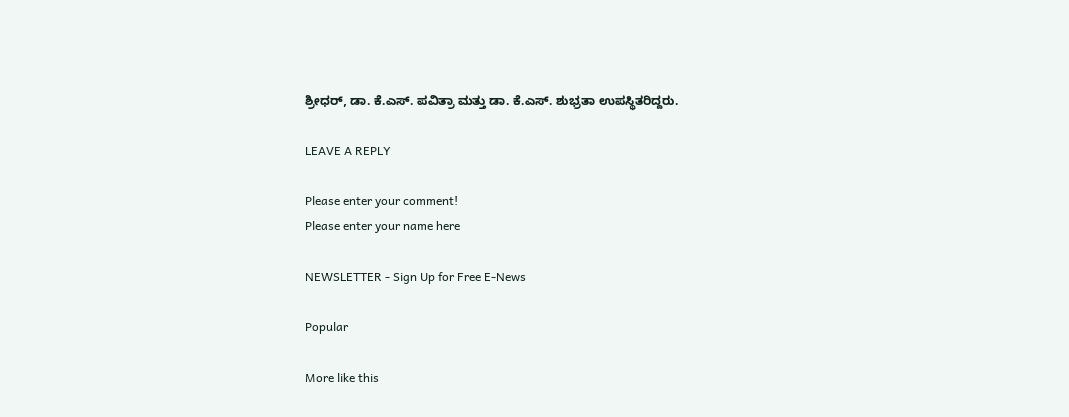ಶ್ರೀಧರ್, ಡಾ. ಕೆ.ಎಸ್. ಪವಿತ್ರಾ ಮತ್ತು ಡಾ. ಕೆ.ಎಸ್. ಶುಭ್ರತಾ ಉಪಸ್ಥಿತರಿದ್ದರು.

LEAVE A REPLY

Please enter your comment!
Please enter your name here

NEWSLETTER - Sign Up for Free E-News

Popular

More like this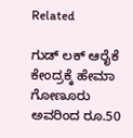Related

ಗುಡ್ ಲಕ್ ಆರೈಕೆ ಕೇಂದ್ರಕ್ಕೆ ಹೇಮಾ ಗೋಣೂರು ಅವರಿಂದ ರೂ.50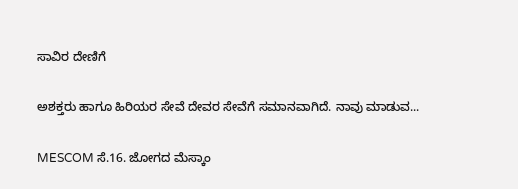ಸಾವಿರ ದೇಣಿಗೆ

ಅಶಕ್ತರು ಹಾಗೂ ಹಿರಿಯರ ಸೇವೆ ದೇವರ ಸೇವೆಗೆ ಸಮಾನವಾಗಿದೆ. ನಾವು ಮಾಡುವ...

MESCOM ಸೆ.16. ಜೋಗದ ಮೆಸ್ಕಾಂ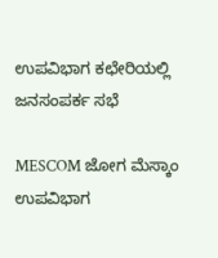ಉಪವಿಭಾಗ ಕಛೇರಿಯಲ್ಲಿ ಜನಸಂಪರ್ಕ ಸಭೆ

MESCOM ಜೋಗ ಮೆಸ್ಕಾಂ ಉಪವಿಭಾಗ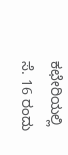ಕಛೇರಿಯಲ್ಲಿ ಸೆ. 16 ರಂದು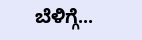ಬೆಳಿಗ್ಗೆ...